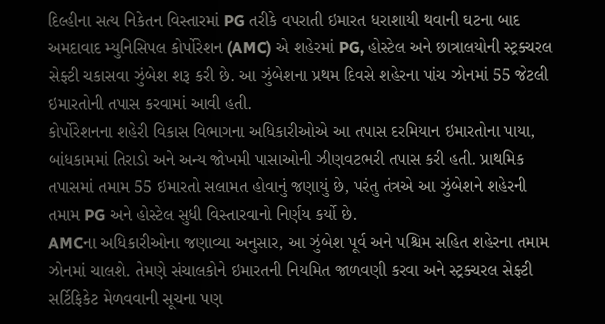દિલ્હીના સત્ય નિકેતન વિસ્તારમાં PG તરીકે વપરાતી ઇમારત ધરાશાયી થવાની ઘટના બાદ અમદાવાદ મ્યુનિસિપલ કોર્પોરેશન (AMC) એ શહેરમાં PG, હોસ્ટેલ અને છાત્રાલયોની સ્ટ્રક્ચરલ સેફ્ટી ચકાસવા ઝુંબેશ શરૂ કરી છે. આ ઝુંબેશના પ્રથમ દિવસે શહેરના પાંચ ઝોનમાં 55 જેટલી ઇમારતોની તપાસ કરવામાં આવી હતી.
કોર્પોરેશનના શહેરી વિકાસ વિભાગના અધિકારીઓએ આ તપાસ દરમિયાન ઇમારતોના પાયા, બાંધકામમાં તિરાડો અને અન્ય જોખમી પાસાઓની ઝીણવટભરી તપાસ કરી હતી. પ્રાથમિક તપાસમાં તમામ 55 ઇમારતો સલામત હોવાનું જણાયું છે, પરંતુ તંત્રએ આ ઝુંબેશને શહેરની તમામ PG અને હોસ્ટેલ સુધી વિસ્તારવાનો નિર્ણય કર્યો છે.
AMCના અધિકારીઓના જણાવ્યા અનુસાર, આ ઝુંબેશ પૂર્વ અને પશ્ચિમ સહિત શહેરના તમામ ઝોનમાં ચાલશે. તેમણે સંચાલકોને ઇમારતની નિયમિત જાળવણી કરવા અને સ્ટ્રક્ચરલ સેફ્ટી સર્ટિફિકેટ મેળવવાની સૂચના પણ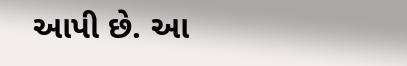આપી છે. આ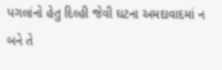પગલાંનો હેતુ દિલ્હી જેવી ઘટના અમદાવાદમાં ન બને તે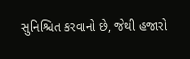સુનિશ્ચિત કરવાનો છે, જેથી હજારો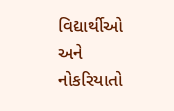વિદ્યાર્થીઓ અને નોકરિયાતો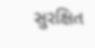સુરક્ષિત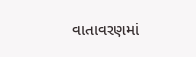વાતાવરણમાં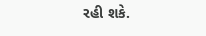રહી શકે.